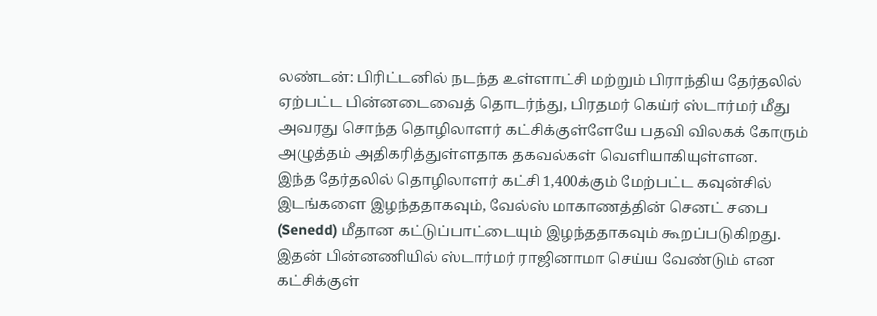லண்டன்: பிரிட்டனில் நடந்த உள்ளாட்சி மற்றும் பிராந்திய தேர்தலில் ஏற்பட்ட பின்னடைவைத் தொடர்ந்து, பிரதமர் கெய்ர் ஸ்டார்மர் மீது அவரது சொந்த தொழிலாளர் கட்சிக்குள்ளேயே பதவி விலகக் கோரும் அழுத்தம் அதிகரித்துள்ளதாக தகவல்கள் வெளியாகியுள்ளன.
இந்த தேர்தலில் தொழிலாளர் கட்சி 1,400க்கும் மேற்பட்ட கவுன்சில் இடங்களை இழந்ததாகவும், வேல்ஸ் மாகாணத்தின் செனட் சபை (Senedd) மீதான கட்டுப்பாட்டையும் இழந்ததாகவும் கூறப்படுகிறது. இதன் பின்னணியில் ஸ்டார்மர் ராஜினாமா செய்ய வேண்டும் என கட்சிக்குள்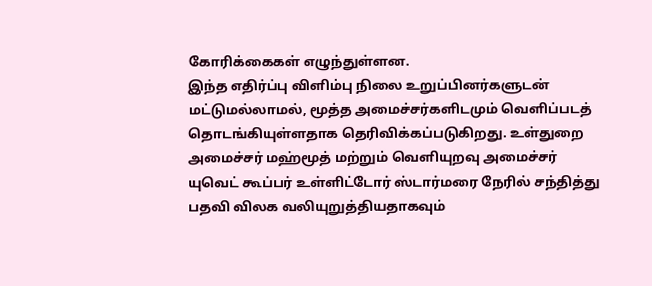கோரிக்கைகள் எழுந்துள்ளன.
இந்த எதிர்ப்பு விளிம்பு நிலை உறுப்பினர்களுடன் மட்டுமல்லாமல், மூத்த அமைச்சர்களிடமும் வெளிப்படத் தொடங்கியுள்ளதாக தெரிவிக்கப்படுகிறது. உள்துறை அமைச்சர் மஹ்மூத் மற்றும் வெளியுறவு அமைச்சர் யுவெட் கூப்பர் உள்ளிட்டோர் ஸ்டார்மரை நேரில் சந்தித்து பதவி விலக வலியுறுத்தியதாகவும்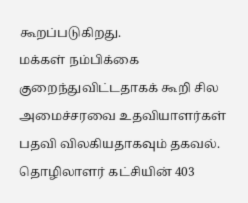கூறப்படுகிறது.
மக்கள் நம்பிக்கை குறைந்துவிட்டதாகக் கூறி சில அமைச்சரவை உதவியாளர்கள் பதவி விலகியதாகவும் தகவல். தொழிலாளர் கட்சியின் 403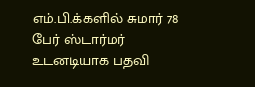எம்.பி.க்களில் சுமார் 78 பேர் ஸ்டார்மர் உடனடியாக பதவி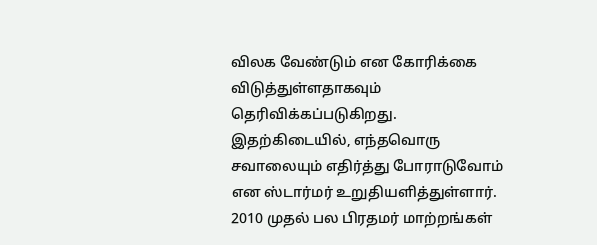விலக வேண்டும் என கோரிக்கை விடுத்துள்ளதாகவும் தெரிவிக்கப்படுகிறது.
இதற்கிடையில், எந்தவொரு சவாலையும் எதிர்த்து போராடுவோம் என ஸ்டார்மர் உறுதியளித்துள்ளார். 2010 முதல் பல பிரதமர் மாற்றங்கள்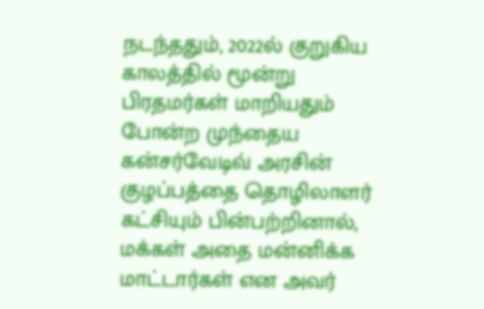நடந்ததும், 2022ல் குறுகிய காலத்தில் மூன்று பிரதமர்கள் மாறியதும் போன்ற முந்தைய கன்சர்வேடிவ் அரசின் குழப்பத்தை தொழிலாளர் கட்சியும் பின்பற்றினால், மக்கள் அதை மன்னிக்க மாட்டார்கள் என அவர்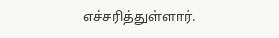எச்சரித்துள்ளார்.